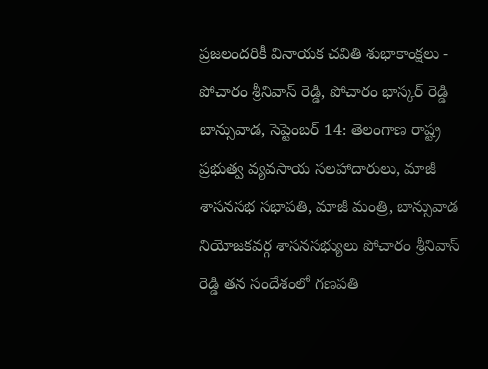ప్రజలందరికీ వినాయక చవితి శుభాకాంక్షలు - పోచారం శ్రీనివాస్ రెడ్డి, పోచారం భాస్కర్ రెడ్డి
బాన్సువాడ, సెప్టెంబర్ 14: తెలంగాణ రాష్ట్ర ప్రభుత్వ వ్యవసాయ సలహాదారులు, మాజీ శాసనసభ సభాపతి, మాజీ మంత్రి, బాన్సువాడ నియోజకవర్గ శాసనసభ్యులు పోచారం శ్రీనివాస్ రెడ్డి తన సందేశంలో గణపతి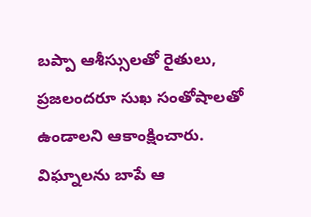బప్పా ఆశీస్సులతో రైతులు, ప్రజలందరూ సుఖ సంతోషాలతో ఉండాలని ఆకాంక్షించారు.
విఘ్నాలను బాపే ఆ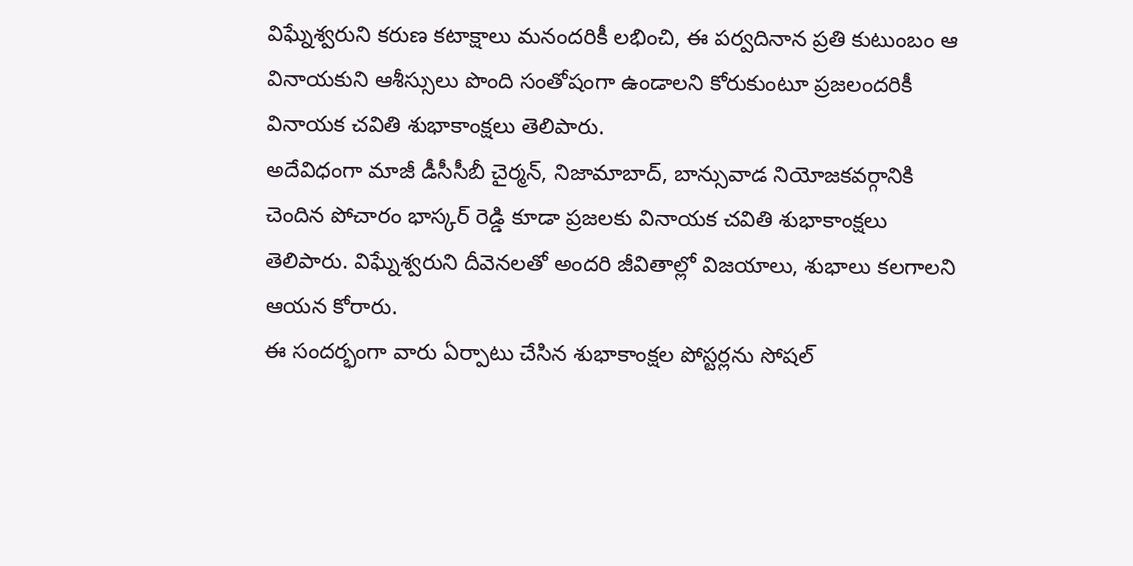విఘ్నేశ్వరుని కరుణ కటాక్షాలు మనందరికీ లభించి, ఈ పర్వదినాన ప్రతి కుటుంబం ఆ వినాయకుని ఆశీస్సులు పొంది సంతోషంగా ఉండాలని కోరుకుంటూ ప్రజలందరికీ వినాయక చవితి శుభాకాంక్షలు తెలిపారు.
అదేవిధంగా మాజీ డీసీసీబీ చైర్మన్, నిజామాబాద్, బాన్సువాడ నియోజకవర్గానికి చెందిన పోచారం భాస్కర్ రెడ్డి కూడా ప్రజలకు వినాయక చవితి శుభాకాంక్షలు తెలిపారు. విఘ్నేశ్వరుని దీవెనలతో అందరి జీవితాల్లో విజయాలు, శుభాలు కలగాలని ఆయన కోరారు.
ఈ సందర్భంగా వారు ఏర్పాటు చేసిన శుభాకాంక్షల పోస్టర్లను సోషల్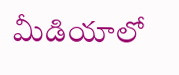మీడియాలో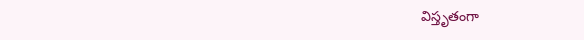విస్తృతంగా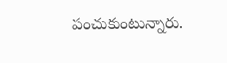పంచుకుంటున్నారు.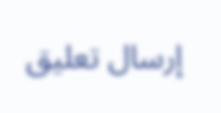إرسال تعليق